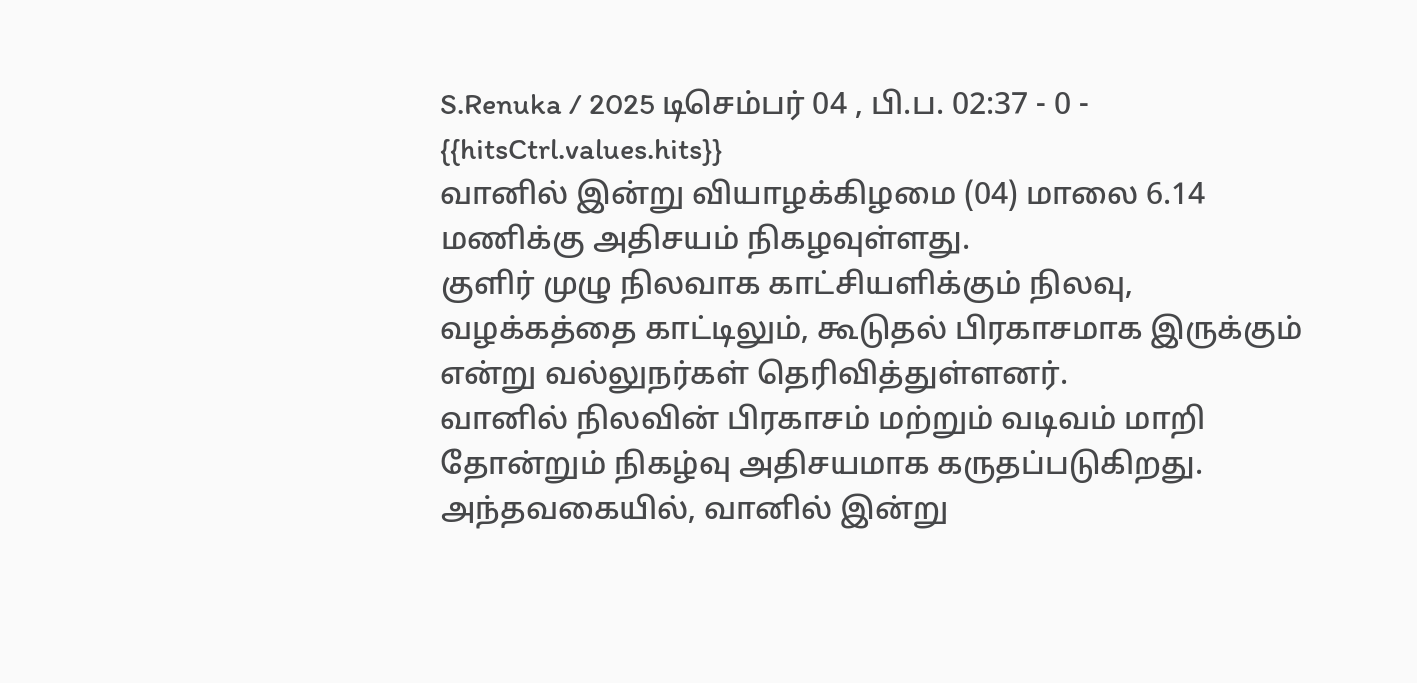S.Renuka / 2025 டிசெம்பர் 04 , பி.ப. 02:37 - 0 - {{hitsCtrl.values.hits}}
வானில் இன்று வியாழக்கிழமை (04) மாலை 6.14 மணிக்கு அதிசயம் நிகழவுள்ளது.
குளிர் முழு நிலவாக காட்சியளிக்கும் நிலவு, வழக்கத்தை காட்டிலும், கூடுதல் பிரகாசமாக இருக்கும் என்று வல்லுநர்கள் தெரிவித்துள்ளனர்.
வானில் நிலவின் பிரகாசம் மற்றும் வடிவம் மாறி தோன்றும் நிகழ்வு அதிசயமாக கருதப்படுகிறது.
அந்தவகையில், வானில் இன்று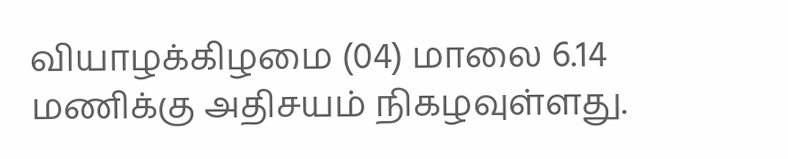வியாழக்கிழமை (04) மாலை 6.14 மணிக்கு அதிசயம் நிகழவுள்ளது.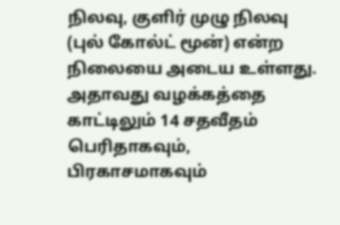நிலவு, குளிர் முழு நிலவு (புல் கோல்ட் மூன்) என்ற நிலையை அடைய உள்ளது. அதாவது வழக்கத்தை காட்டிலும் 14 சதவீதம் பெரிதாகவும், பிரகாசமாகவும்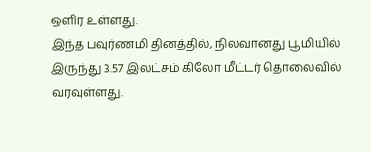ஒளிர உள்ளது.
இந்த பவுர்ணமி தினத்தில், நிலவானது பூமியில் இருந்து 3.57 இலட்சம் கிலோ மீட்டர் தொலைவில் வரவுள்ளது.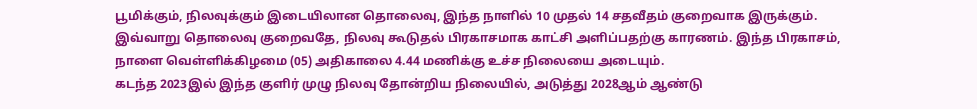பூமிக்கும், நிலவுக்கும் இடையிலான தொலைவு, இந்த நாளில் 10 முதல் 14 சதவீதம் குறைவாக இருக்கும்.
இவ்வாறு தொலைவு குறைவதே, நிலவு கூடுதல் பிரகாசமாக காட்சி அளிப்பதற்கு காரணம். இந்த பிரகாசம், நாளை வெள்ளிக்கிழமை (05) அதிகாலை 4.44 மணிக்கு உச்ச நிலையை அடையும்.
கடந்த 2023இல் இந்த குளிர் முழு நிலவு தோன்றிய நிலையில், அடுத்து 2028ஆம் ஆண்டு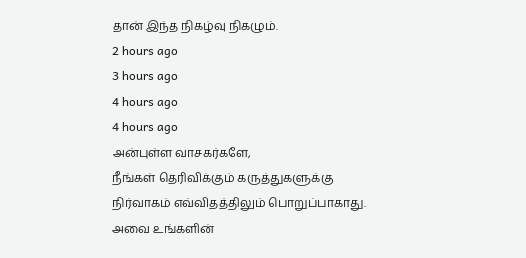தான் இந்த நிகழ்வு நிகழும்.
2 hours ago
3 hours ago
4 hours ago
4 hours ago
அன்புள்ள வாசகர்களே,
நீங்கள் தெரிவிக்கும் கருத்துகளுக்கு நிர்வாகம் எவ்விதத்திலும் பொறுப்பாகாது. அவை உங்களின்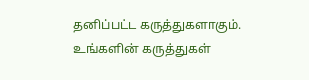தனிப்பட்ட கருத்துகளாகும். உங்களின் கருத்துகள்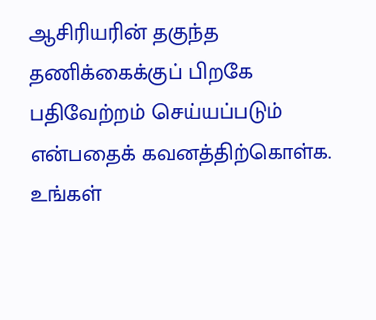ஆசிரியரின் தகுந்த தணிக்கைக்குப் பிறகே பதிவேற்றம் செய்யப்படும் என்பதைக் கவனத்திற்கொள்க. உங்கள்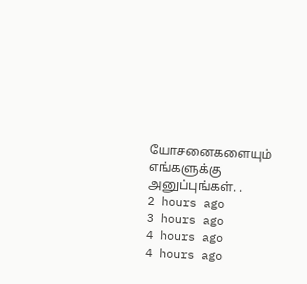யோசனைகளையும் எங்களுக்கு அனுப்புங்கள். .
2 hours ago
3 hours ago
4 hours ago
4 hours ago